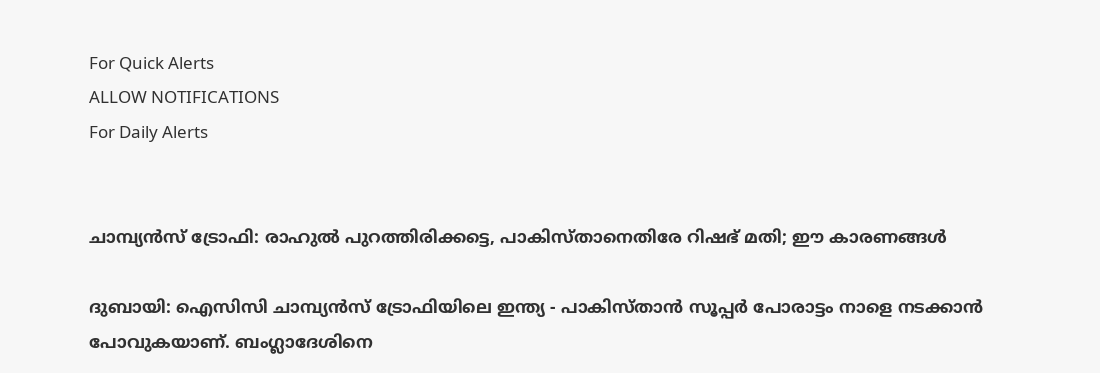For Quick Alerts
ALLOW NOTIFICATIONS
For Daily Alerts


ചാമ്പ്യന്‍സ് ട്രോഫി: രാഹുല്‍ പുറത്തിരിക്കട്ടെ, പാകിസ്താനെതിരേ റിഷഭ് മതി; ഈ കാരണങ്ങള്‍

ദുബായി: ഐസിസി ചാമ്പ്യന്‍സ് ട്രോഫിയിലെ ഇന്ത്യ - പാകിസ്താന്‍ സൂപ്പര്‍ പോരാട്ടം നാളെ നടക്കാന്‍ പോവുകയാണ്. ബംഗ്ലാദേശിനെ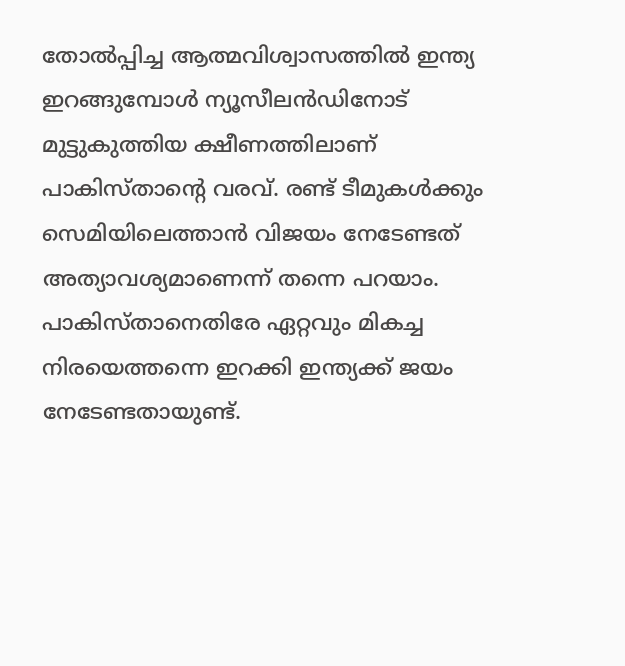തോല്‍പ്പിച്ച ആത്മവിശ്വാസത്തില്‍ ഇന്ത്യ ഇറങ്ങുമ്പോള്‍ ന്യൂസീലന്‍ഡിനോട് മുട്ടുകുത്തിയ ക്ഷീണത്തിലാണ് പാകിസ്താന്റെ വരവ്. രണ്ട് ടീമുകള്‍ക്കും സെമിയിലെത്താന്‍ വിജയം നേടേണ്ടത് അത്യാവശ്യമാണെന്ന് തന്നെ പറയാം. പാകിസ്താനെതിരേ ഏറ്റവും മികച്ച നിരയെത്തന്നെ ഇറക്കി ഇന്ത്യക്ക് ജയം നേടേണ്ടതായുണ്ട്.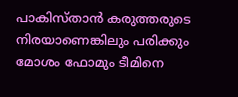പാകിസ്താന്‍ കരുത്തരുടെ നിരയാണെങ്കിലും പരിക്കും മോശം ഫോമും ടീമിനെ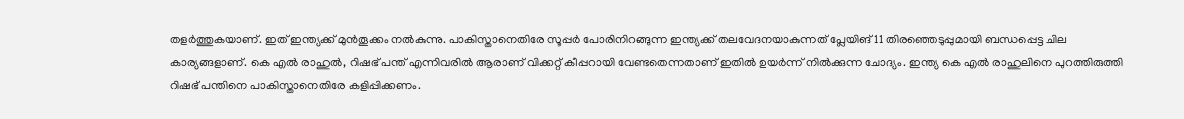തളര്‍ത്തുകയാണ്. ഇത് ഇന്ത്യക്ക് മുന്‍തൂക്കം നല്‍കുന്നു. പാകിസ്താനെതിരേ സൂപ്പര്‍ പോരിനിറങ്ങുന്ന ഇന്ത്യക്ക് തലവേദനയാകുന്നത് പ്ലേയിങ് 11 തിരഞ്ഞെടുപ്പുമായി ബന്ധപ്പെട്ട ചില കാര്യങ്ങളാണ്. കെ എല്‍ രാഹുല്‍, റിഷഭ് പന്ത് എന്നിവരില്‍ ആരാണ് വിക്കറ്റ് കീപ്പറായി വേണ്ടതെന്നതാണ് ഇതില്‍ ഉയര്‍ന്ന് നില്‍ക്കുന്ന ചോദ്യം. ഇന്ത്യ കെ എല്‍ രാഹുലിനെ പുറത്തിരുത്തി റിഷഭ് പന്തിനെ പാകിസ്താനെതിരേ കളിപ്പിക്കണം.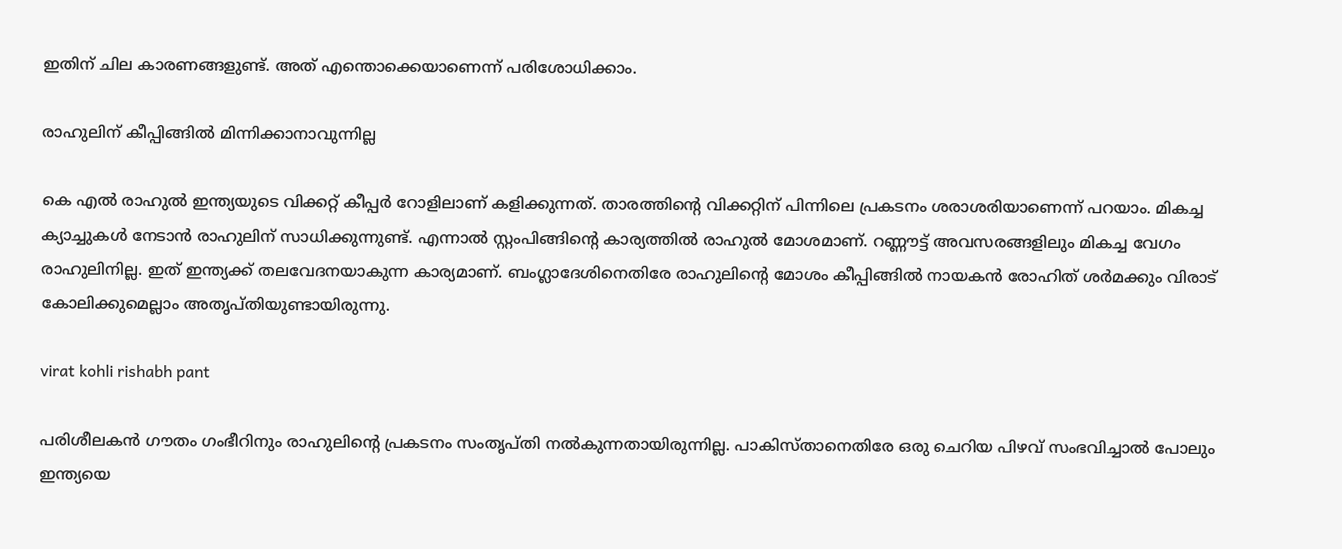ഇതിന് ചില കാരണങ്ങളുണ്ട്. അത് എന്തൊക്കെയാണെന്ന് പരിശോധിക്കാം.

രാഹുലിന് കീപ്പിങ്ങില്‍ മിന്നിക്കാനാവുന്നില്ല

കെ എല്‍ രാഹുല്‍ ഇന്ത്യയുടെ വിക്കറ്റ് കീപ്പര്‍ റോളിലാണ് കളിക്കുന്നത്. താരത്തിന്റെ വിക്കറ്റിന് പിന്നിലെ പ്രകടനം ശരാശരിയാണെന്ന് പറയാം. മികച്ച ക്യാച്ചുകള്‍ നേടാന്‍ രാഹുലിന് സാധിക്കുന്നുണ്ട്. എന്നാല്‍ സ്റ്റംപിങ്ങിന്റെ കാര്യത്തില്‍ രാഹുല്‍ മോശമാണ്. റണ്ണൗട്ട് അവസരങ്ങളിലും മികച്ച വേഗം രാഹുലിനില്ല. ഇത് ഇന്ത്യക്ക് തലവേദനയാകുന്ന കാര്യമാണ്. ബംഗ്ലാദേശിനെതിരേ രാഹുലിന്റെ മോശം കീപ്പിങ്ങില്‍ നായകന്‍ രോഹിത് ശര്‍മക്കും വിരാട് കോലിക്കുമെല്ലാം അതൃപ്തിയുണ്ടായിരുന്നു.

virat kohli rishabh pant

പരിശീലകന്‍ ഗൗതം ഗംഭീറിനും രാഹുലിന്റെ പ്രകടനം സംതൃപ്തി നല്‍കുന്നതായിരുന്നില്ല. പാകിസ്താനെതിരേ ഒരു ചെറിയ പിഴവ് സംഭവിച്ചാല്‍ പോലും ഇന്ത്യയെ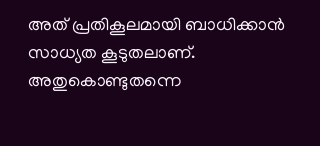അത് പ്രതികൂലമായി ബാധിക്കാന്‍ സാധ്യത കൂടുതലാണ്. അതുകൊണ്ടുതന്നെ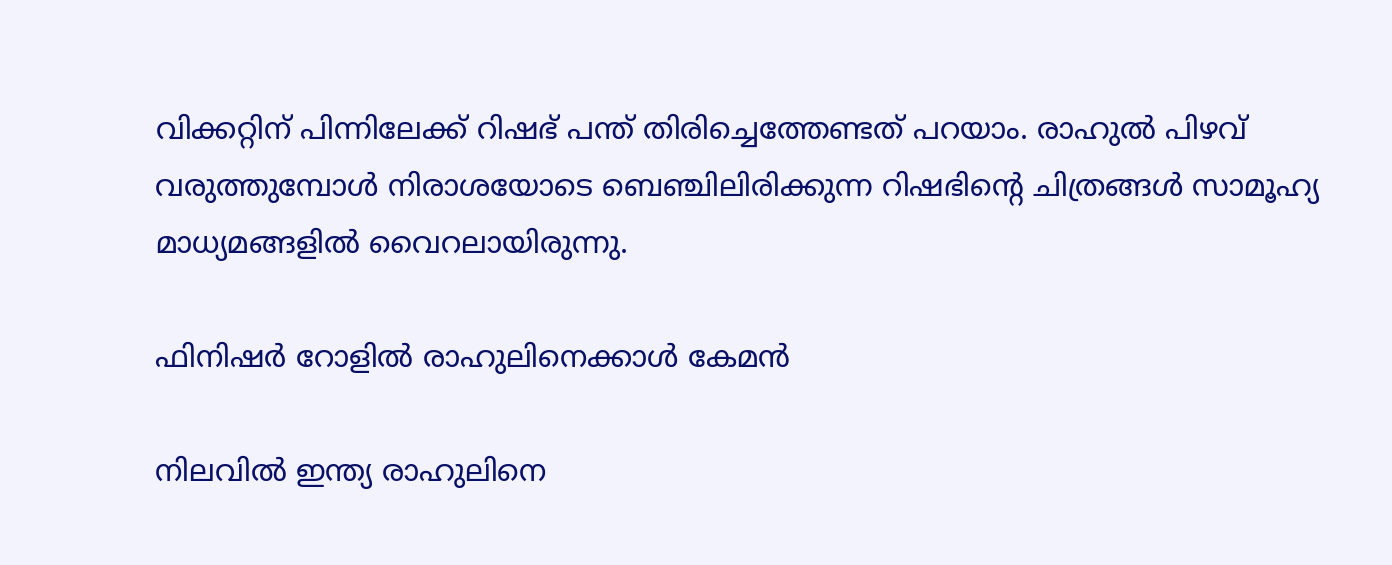വിക്കറ്റിന് പിന്നിലേക്ക് റിഷഭ് പന്ത് തിരിച്ചെത്തേണ്ടത് പറയാം. രാഹുല്‍ പിഴവ് വരുത്തുമ്പോള്‍ നിരാശയോടെ ബെഞ്ചിലിരിക്കുന്ന റിഷഭിന്റെ ചിത്രങ്ങള്‍ സാമൂഹ്യ മാധ്യമങ്ങളില്‍ വൈറലായിരുന്നു.

ഫിനിഷര്‍ റോളില്‍ രാഹുലിനെക്കാള്‍ കേമന്‍

നിലവില്‍ ഇന്ത്യ രാഹുലിനെ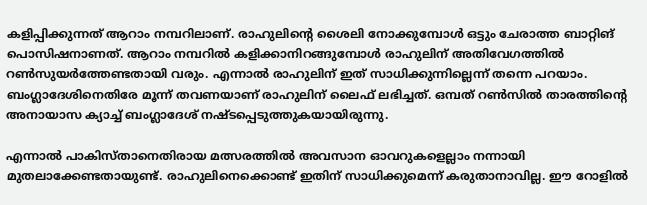കളിപ്പിക്കുന്നത് ആറാം നമ്പറിലാണ്. രാഹുലിന്റെ ശൈലി നോക്കുമ്പോള്‍ ഒട്ടും ചേരാത്ത ബാറ്റിങ് പൊസിഷനാണത്. ആറാം നമ്പറില്‍ കളിക്കാനിറങ്ങുമ്പോള്‍ രാഹുലിന് അതിവേഗത്തില്‍ റണ്‍സുയര്‍ത്തേണ്ടതായി വരും. എന്നാല്‍ രാഹുലിന് ഇത് സാധിക്കുന്നില്ലെന്ന് തന്നെ പറയാം. ബംഗ്ലാദേശിനെതിരേ മൂന്ന് തവണയാണ് രാഹുലിന് ലൈഫ് ലഭിച്ചത്. ഒമ്പത് റണ്‍സില്‍ താരത്തിന്റെ അനായാസ ക്യാച്ച് ബംഗ്ലാദേശ് നഷ്ടപ്പെടുത്തുകയായിരുന്നു.

എന്നാല്‍ പാകിസ്താനെതിരായ മത്സരത്തില്‍ അവസാന ഓവറുകളെല്ലാം നന്നായി മുതലാക്കേണ്ടതായുണ്ട്. രാഹുലിനെക്കൊണ്ട് ഇതിന് സാധിക്കുമെന്ന് കരുതാനാവില്ല. ഈ റോളില്‍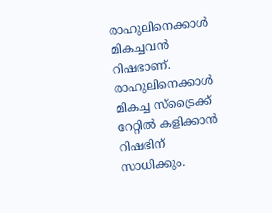രാഹുലിനെക്കാള്‍ മികച്ചവന്‍ റിഷഭാണ്. രാഹുലിനെക്കാള്‍ മികച്ച സ്‌ട്രൈക്ക് റേറ്റില്‍ കളിക്കാന്‍ റിഷഭിന് സാധിക്കും.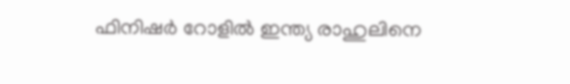ഫിനിഷര്‍ റോളില്‍ ഇന്ത്യ രാഹുലിനെ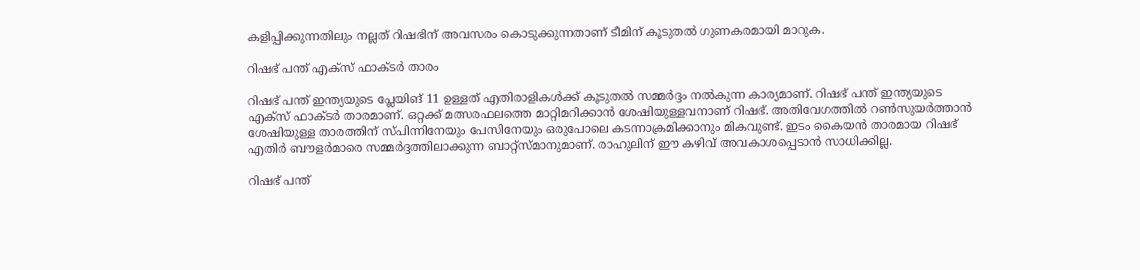കളിപ്പിക്കുന്നതിലും നല്ലത് റിഷഭിന് അവസരം കൊടുക്കുന്നതാണ് ടീമിന് കൂടുതല്‍ ഗുണകരമായി മാറുക.

റിഷഭ് പന്ത് എക്‌സ് ഫാക്ടര്‍ താരം

റിഷഭ് പന്ത് ഇന്ത്യയുടെ പ്ലേയിങ് 11 ഉള്ളത് എതിരാളികള്‍ക്ക് കൂടുതല്‍ സമ്മര്‍ദ്ദം നല്‍കുന്ന കാര്യമാണ്. റിഷഭ് പന്ത് ഇന്ത്യയുടെ എക്‌സ് ഫാക്ടര്‍ താരമാണ്. ഒറ്റക്ക് മത്സരഫലത്തെ മാറ്റിമറിക്കാന്‍ ശേഷിയുള്ളവനാണ് റിഷഭ്. അതിവേഗത്തില്‍ റണ്‍സുയര്‍ത്താന്‍ ശേഷിയുള്ള താരത്തിന് സ്പിന്നിനേയും പേസിനേയും ഒരുപോലെ കടന്നാക്രമിക്കാനും മികവുണ്ട്. ഇടം കൈയന്‍ താരമായ റിഷഭ് എതിര്‍ ബൗളര്‍മാരെ സമ്മര്‍ദ്ദത്തിലാക്കുന്ന ബാറ്റ്‌സ്മാനുമാണ്. രാഹുലിന് ഈ കഴിവ് അവകാശപ്പെടാന്‍ സാധിക്കില്ല.

റിഷഭ് പന്ത്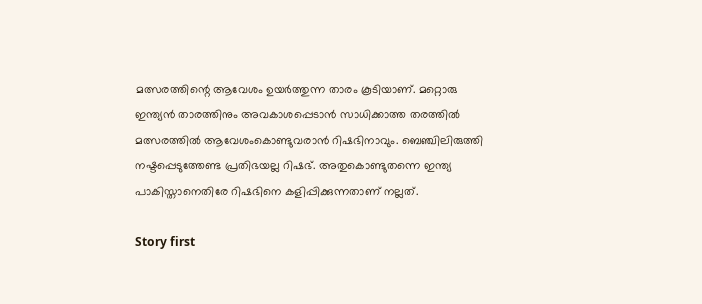മത്സരത്തിന്റെ ആവേശം ഉയര്‍ത്തുന്ന താരം കൂടിയാണ്. മറ്റൊരു ഇന്ത്യന്‍ താരത്തിനും അവകാശപ്പെടാന്‍ സാധിക്കാത്ത തരത്തില്‍ മത്സരത്തില്‍ ആവേശംകൊണ്ടുവരാന്‍ റിഷഭിനാവും. ബെഞ്ചിലിരുത്തി നഷ്ടപ്പെടുത്തേണ്ട പ്രതിഭയല്ല റിഷഭ്. അതുകൊണ്ടുതന്നെ ഇന്ത്യ പാകിസ്താനെതിരേ റിഷഭിനെ കളിപ്പിക്കുന്നതാണ് നല്ലത്.

Story first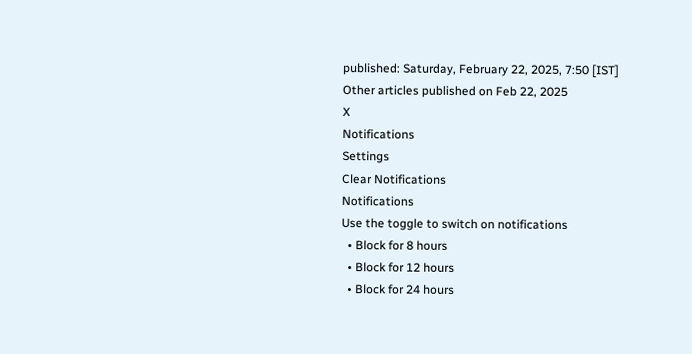published: Saturday, February 22, 2025, 7:50 [IST]
Other articles published on Feb 22, 2025
X
Notifications
Settings
Clear Notifications
Notifications
Use the toggle to switch on notifications
  • Block for 8 hours
  • Block for 12 hours
  • Block for 24 hours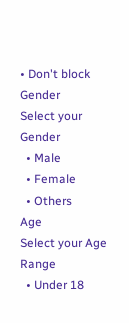• Don't block
Gender
Select your Gender
  • Male
  • Female
  • Others
Age
Select your Age Range
  • Under 18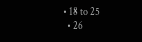• 18 to 25
  • 26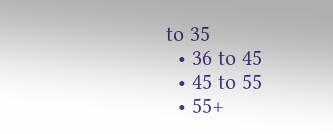to 35
  • 36 to 45
  • 45 to 55
  • 55+